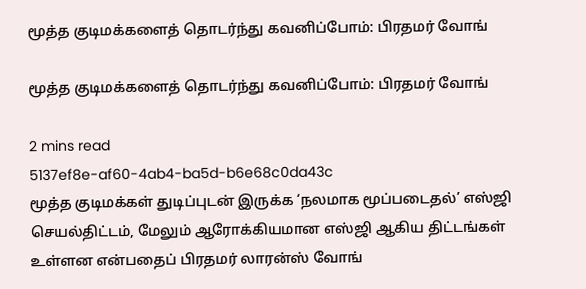மூத்த குடிமக்களைத் தொடர்ந்து கவனிப்போம்: பிரதமர் வோங்

மூத்த குடிமக்களைத் தொடர்ந்து கவனிப்போம்: பிரதமர் வோங்

2 mins read
5137ef8e-af60-4ab4-ba5d-b6e68c0da43c
மூத்த குடிமக்கள் துடிப்புடன் இருக்க ‘நலமாக மூப்படைதல்’ எஸ்ஜி செயல்திட்டம், மேலும் ஆரோக்கியமான எஸ்ஜி ஆகிய திட்டங்கள் உள்ளன என்பதைப் பிரதமர் லாரன்ஸ் வோங்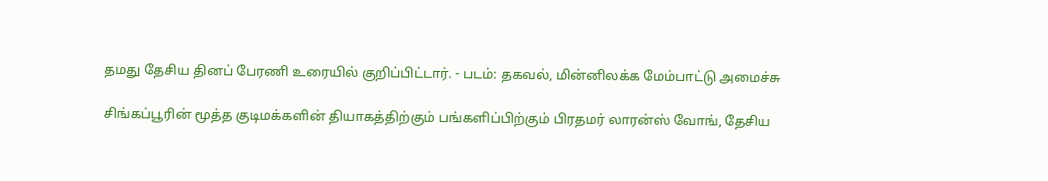தமது தேசிய தினப் பேரணி உரையில் குறிப்பிட்டார். - படம்: தகவல், மின்னிலக்க மேம்பாட்டு அமைச்சு

சிங்கப்பூரின் மூத்த குடிமக்களின் தியாகத்திற்கும் பங்களிப்பிற்கும் பிரதமர் லாரன்ஸ் வோங், தேசிய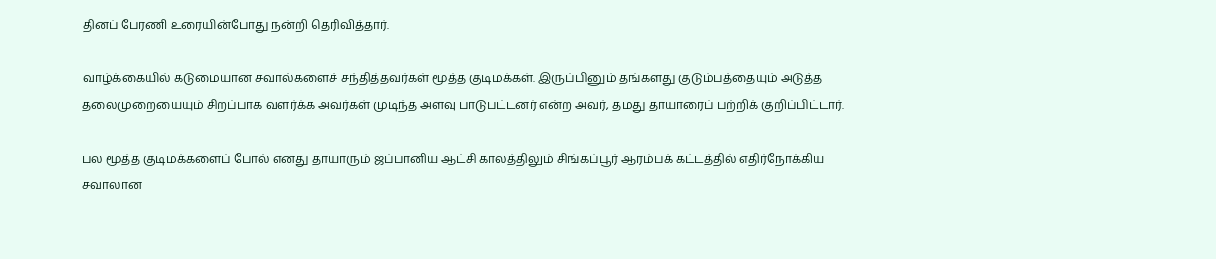தினப் பேரணி உரையின்போது நன்றி தெரிவித்தார்.

வாழ்க்கையில் கடுமையான சவால்களைச் சந்தித்தவர்கள் மூத்த குடிமக்கள். இருப்பினும் தங்களது குடும்பத்தையும் அடுத்த தலைமுறையையும் சிறப்பாக வளர்க்க அவர்கள் முடிந்த அளவு பாடுபட்டனர் என்ற அவர், தமது தாயாரைப் பற்றிக் குறிப்பிட்டார்.

பல மூத்த குடிமக்களைப் போல் எனது தாயாரும் ஜப்பானிய ஆட்சி காலத்திலும் சிங்கப்பூர் ஆரம்பக் கட்டத்தில் எதிர்நோக்கிய சவாலான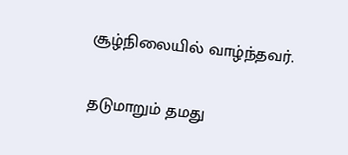சூழ்நிலையில் வாழ்ந்தவர்.

தடுமாறும் தமது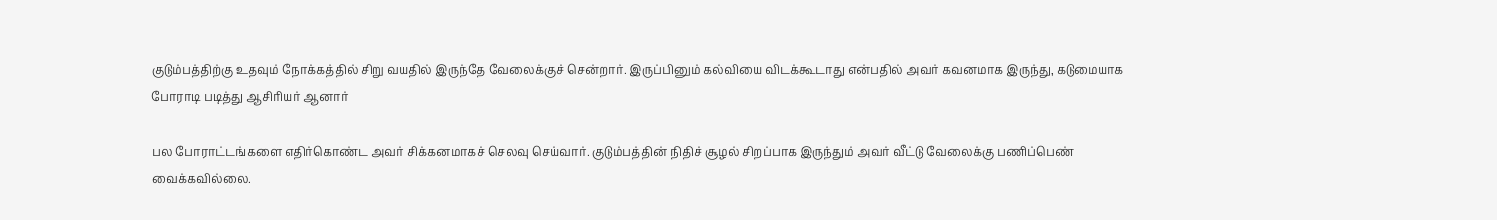குடும்பத்திற்கு உதவும் நோக்கத்தில் சிறு வயதில் இருந்தே வேலைக்குச் சென்றார். இருப்பினும் கல்வியை விடக்கூடாது என்பதில் அவர் கவனமாக இருந்து, கடுமையாக போராடி படித்து ஆசிரியர் ஆனார்

பல போராட்டங்களை எதிர்கொண்ட அவர் சிக்கனமாகச் செலவு செய்வார். குடும்பத்தின் நிதிச் சூழல் சிறப்பாக இருந்தும் அவர் வீட்டு வேலைக்கு பணிப்பெண் வைக்கவில்லை.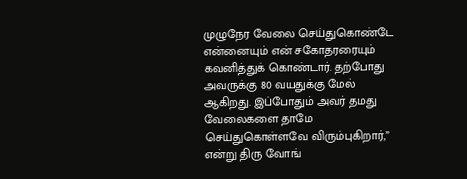முழுநேர வேலை செய்துகொண்டே என்னையும் என் சகோதரரையும் கவனித்துக் கொண்டார். தற்போது அவருக்கு 80 வயதுக்கு மேல் ஆகிறது. இப்போதும் அவர் தமது வேலைகளை தாமே செய்துகொள்ளவே விரும்புகிறார்,” என்று திரு வோங்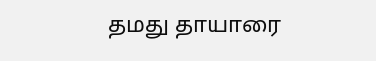தமது தாயாரை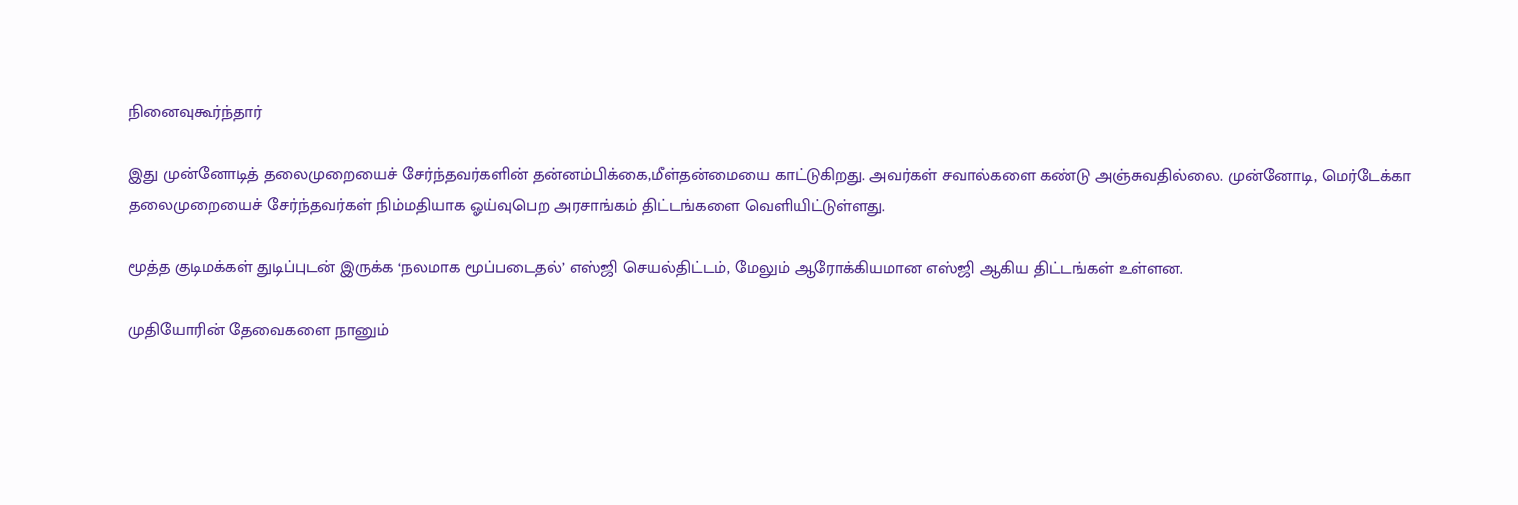நினைவுகூர்ந்தார்

இது முன்னோடித் தலைமுறையைச் சேர்ந்தவர்களின் தன்னம்பிக்கை,மீள்தன்மையை காட்டுகிறது. அவர்கள் சவால்களை கண்டு அஞ்சுவதில்லை. முன்னோடி, மெர்டேக்கா தலைமுறையைச் சேர்ந்தவர்கள் நிம்மதியாக ஓய்வுபெற அரசாங்கம் திட்டங்களை வெளியிட்டுள்ளது.

மூத்த குடிமக்கள் துடிப்புடன் இருக்க ‘நலமாக மூப்படைதல்’ எஸ்ஜி செயல்திட்டம், மேலும் ஆரோக்கியமான எஸ்ஜி ஆகிய திட்டங்கள் உள்ளன.

முதியோரின் தேவைகளை நானும்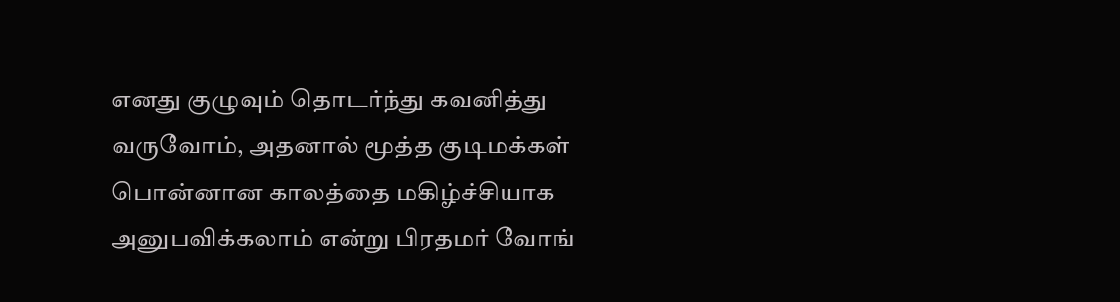எனது குழுவும் தொடர்ந்து கவனித்து வருவோம், அதனால் மூத்த குடிமக்கள் பொன்னான காலத்தை மகிழ்ச்சியாக அனுபவிக்கலாம் என்று பிரதமர் வோங்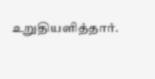உறுதியளித்தார்.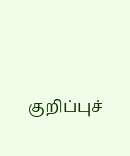குறிப்புச்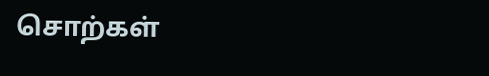சொற்கள்